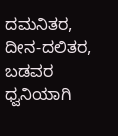ದಮನಿತರ, ದೀನ-ದಲಿತರ, ಬಡವರ ಧ್ವನಿಯಾಗಿ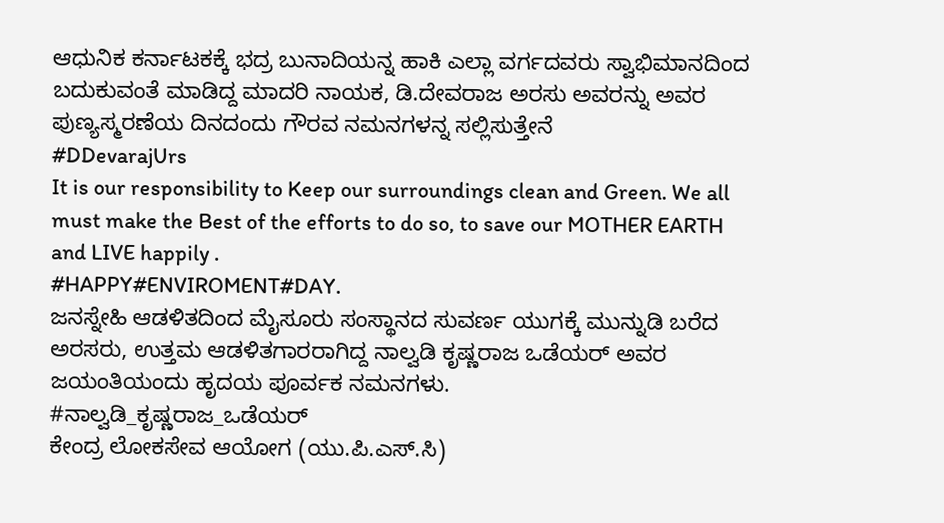ಆಧುನಿಕ ಕರ್ನಾಟಕಕ್ಕೆ ಭದ್ರ ಬುನಾದಿಯನ್ನ ಹಾಕಿ ಎಲ್ಲಾ ವರ್ಗದವರು ಸ್ವಾಭಿಮಾನದಿಂದ ಬದುಕುವಂತೆ ಮಾಡಿದ್ದ ಮಾದರಿ ನಾಯಕ, ಡಿ.ದೇವರಾಜ ಅರಸು ಅವರನ್ನು ಅವರ ಪುಣ್ಯಸ್ಮರಣೆಯ ದಿನದಂದು ಗೌರವ ನಮನಗಳನ್ನ ಸಲ್ಲಿಸುತ್ತೇನೆ
#DDevarajUrs
It is our responsibility to Keep our surroundings clean and Green. We all must make the Best of the efforts to do so, to save our MOTHER EARTH and LIVE happily .
#HAPPY#ENVIROMENT#DAY.
ಜನಸ್ನೇಹಿ ಆಡಳಿತದಿಂದ ಮೈಸೂರು ಸಂಸ್ಥಾನದ ಸುವರ್ಣ ಯುಗಕ್ಕೆ ಮುನ್ನುಡಿ ಬರೆದ ಅರಸರು, ಉತ್ತಮ ಆಡಳಿತಗಾರರಾಗಿದ್ದ ನಾಲ್ವಡಿ ಕೃಷ್ಣರಾಜ ಒಡೆಯರ್ ಅವರ ಜಯಂತಿಯಂದು ಹೃದಯ ಪೂರ್ವಕ ನಮನಗಳು.
#ನಾಲ್ವಡಿ_ಕೃಷ್ಣರಾಜ_ಒಡೆಯರ್
ಕೇಂದ್ರ ಲೋಕಸೇವ ಆಯೋಗ (ಯು.ಪಿ.ಎಸ್.ಸಿ)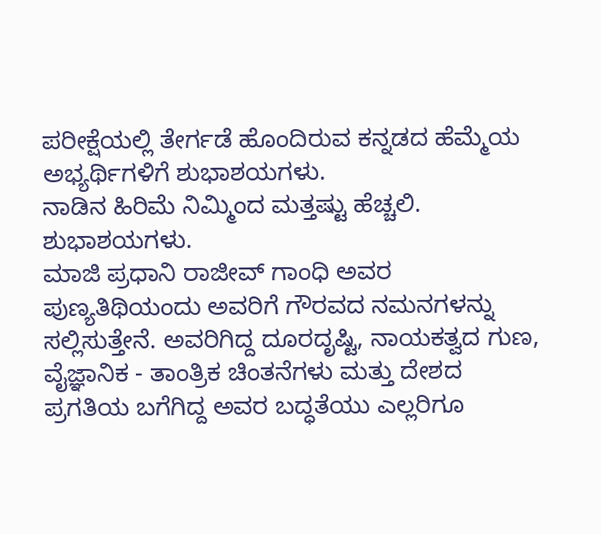ಪರೀಕ್ಷೆಯಲ್ಲಿ ತೇರ್ಗಡೆ ಹೊಂದಿರುವ ಕನ್ನಡದ ಹೆಮ್ಮೆಯ ಅಭ್ಯರ್ಥಿಗಳಿಗೆ ಶುಭಾಶಯಗಳು.
ನಾಡಿನ ಹಿರಿಮೆ ನಿಮ್ಮಿಂದ ಮತ್ತಷ್ಟು ಹೆಚ್ಚಲಿ. ಶುಭಾಶಯಗಳು.
ಮಾಜಿ ಪ್ರಧಾನಿ ರಾಜೀವ್ ಗಾಂಧಿ ಅವರ ಪುಣ್ಯತಿಥಿಯಂದು ಅವರಿಗೆ ಗೌರವದ ನಮನಗಳನ್ನು ಸಲ್ಲಿಸುತ್ತೇನೆ. ಅವರಿಗಿದ್ದ ದೂರದೃಷ್ಟಿ, ನಾಯಕತ್ವದ ಗುಣ, ವೈಜ್ಞಾನಿಕ - ತಾಂತ್ರಿಕ ಚಿಂತನೆಗಳು ಮತ್ತು ದೇಶದ ಪ್ರಗತಿಯ ಬಗೆಗಿದ್ದ ಅವರ ಬದ್ಧತೆಯು ಎಲ್ಲರಿಗೂ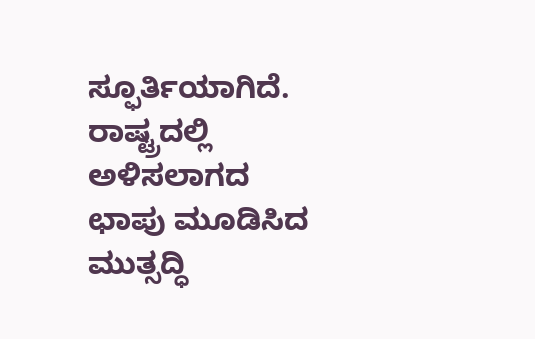ಸ್ಫೂರ್ತಿಯಾಗಿದೆ. ರಾಷ್ಟ್ರದಲ್ಲಿ ಅಳಿಸಲಾಗದ ಛಾಪು ಮೂಡಿಸಿದ ಮುತ್ಸದ್ಧಿ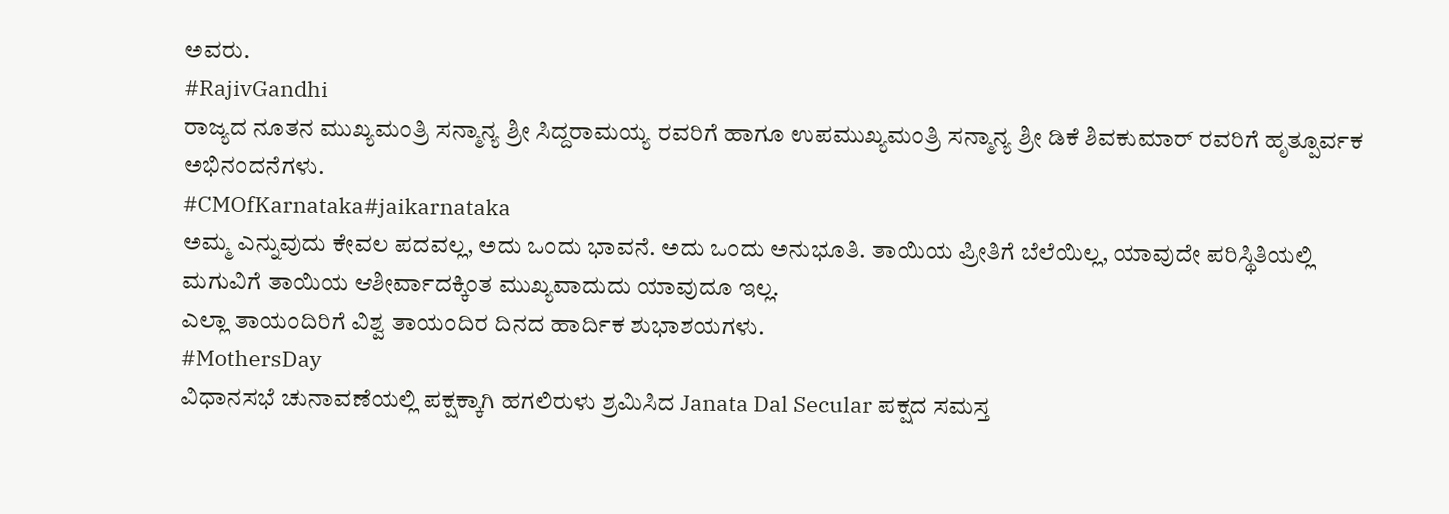ಅವರು.
#RajivGandhi
ರಾಜ್ಯದ ನೂತನ ಮುಖ್ಯಮಂತ್ರಿ ಸನ್ಮಾನ್ಯ ಶ್ರೀ ಸಿದ್ದರಾಮಯ್ಯ ರವರಿಗೆ ಹಾಗೂ ಉಪಮುಖ್ಯಮಂತ್ರಿ ಸನ್ಮಾನ್ಯ ಶ್ರೀ ಡಿಕೆ ಶಿವಕುಮಾರ್ ರವರಿಗೆ ಹೃತ್ಪೂರ್ವಕ ಅಭಿನಂದನೆಗಳು.
#CMOfKarnataka#jaikarnataka
ಅಮ್ಮ ಎನ್ನುವುದು ಕೇವಲ ಪದವಲ್ಲ, ಅದು ಒಂದು ಭಾವನೆ. ಅದು ಒಂದು ಅನುಭೂತಿ. ತಾಯಿಯ ಪ್ರೀತಿಗೆ ಬೆಲೆಯಿಲ್ಲ, ಯಾವುದೇ ಪರಿಸ್ಥಿತಿಯಲ್ಲಿ ಮಗುವಿಗೆ ತಾಯಿಯ ಆಶೀರ್ವಾದಕ್ಕಿಂತ ಮುಖ್ಯವಾದುದು ಯಾವುದೂ ಇಲ್ಲ.
ಎಲ್ಲಾ ತಾಯಂದಿರಿಗೆ ವಿಶ್ವ ತಾಯಂದಿರ ದಿನದ ಹಾರ್ದಿಕ ಶುಭಾಶಯಗಳು.
#MothersDay
ವಿಧಾನಸಭೆ ಚುನಾವಣೆಯಲ್ಲಿ ಪಕ್ಷಕ್ಕಾಗಿ ಹಗಲಿರುಳು ಶ್ರಮಿಸಿದ Janata Dal Secular ಪಕ್ಷದ ಸಮಸ್ತ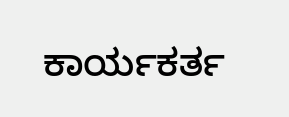ಕಾರ್ಯಕರ್ತ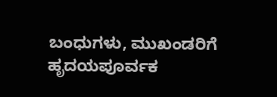ಬಂಧುಗಳು, ಮುಖಂಡರಿಗೆ ಹೃದಯಪೂರ್ವಕ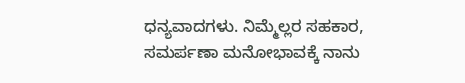ಧನ್ಯವಾದಗಳು. ನಿಮ್ಮೆಲ್ಲರ ಸಹಕಾರ, ಸಮರ್ಪಣಾ ಮನೋಭಾವಕ್ಕೆ ನಾನು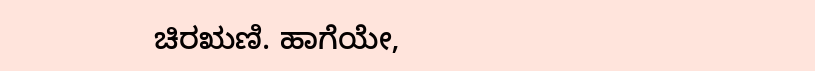ಚಿರಋಣಿ. ಹಾಗೆಯೇ,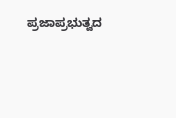ಪ್ರಜಾಪ್ರಭುತ್ವದ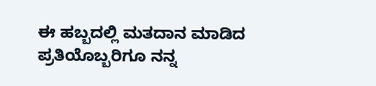ಈ ಹಬ್ಬದಲ್ಲಿ ಮತದಾನ ಮಾಡಿದ ಪ್ರತಿಯೊಬ್ಬರಿಗೂ ನನ್ನ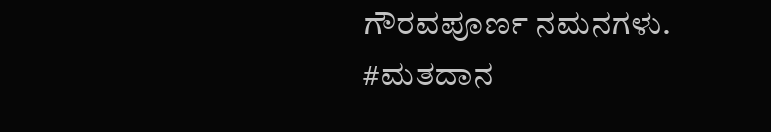ಗೌರವಪೂರ್ಣ ನಮನಗಳು.
#ಮತದಾನ